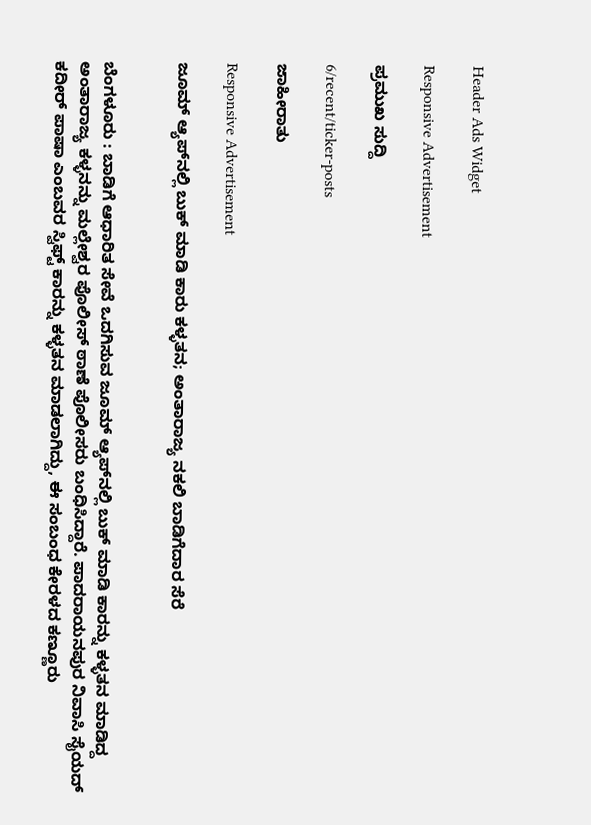Header Ads Widget

Responsive Advertisement

ಪ್ರಮುಖ ಸುದ್ದಿ

6/recent/ticker-posts

ಜಾಹೀರಾತು

Responsive Advertisement

ಜೂಮ್ ಆ್ಯಪ್‌ನಲ್ಲಿ ಬುಕ್ ಮಾಡಿ ಕಾರು ಕಳ್ಳತನ; ಅಂತಾರಾಜ್ಯ ನಕಲಿ ಬಾಡಿಗೆದಾರ ಸೆರೆ


ಬೆಂಗಳೂರು : ಬಾಡಿಗೆ ಆಧಾರಿತ ಸೇವೆ ಒದಗಿಸುವ ಜೂಮ್ ಆ್ಯಪ್‌ನಲ್ಲಿ ಬುಕ್ ಮಾಡಿ ಕಾರನ್ನು ಕಳ್ಳತನ ಮಾಡಿದ್ದ ಅಂತಾರಾಜ್ಯ ಕಳ್ಳನನ್ನು ಮಲ್ಲೇಶ್ವರ ಪೊಲೀಸ್ ಠಾಣೆ ಪೊಲೀಸರು ಬಂಧಿಸಿದ್ದಾರೆ. ಪಾದರಾಯನಪುರ ನಿವಾಸಿ ಸೈಯದ್ ಕದೀರ್ ಪಾಷಾ ಎಂಬವರ ಸ್ವಿಫ್ಟ್ ಕಾರನ್ನು ಕಳ್ಳತನ ಮಾಡಲಾಗಿದ್ದು, ಈ ಸಂಬಂಧ ಕೇರಳದ ಕಣ್ಣೂರು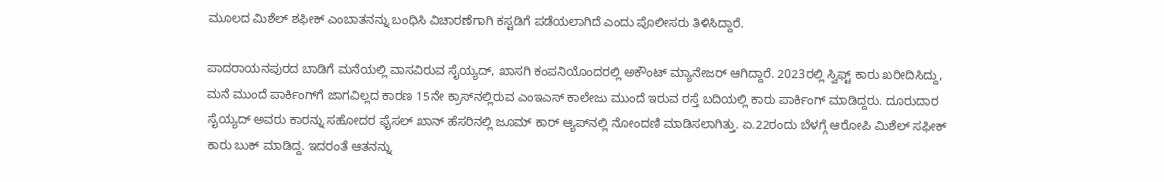ಮೂಲದ ಮಿಶೆಲ್ ಶಫೀಕ್ ಎಂಬಾತನನ್ನು ಬಂಧಿಸಿ ವಿಚಾರಣೆಗಾಗಿ ಕಸ್ಟಡಿಗೆ ಪಡೆಯಲಾಗಿದೆ ಎಂದು ಪೊಲೀಸರು ತಿಳಿಸಿದ್ದಾರೆ.

ಪಾದರಾಯನಪುರದ ಬಾಡಿಗೆ ಮನೆಯಲ್ಲಿ ವಾಸವಿರುವ ಸೈಯ್ಯದ್, ಖಾಸಗಿ ಕಂಪನಿಯೊಂದರಲ್ಲಿ ಅಕೌಂಟ್ ಮ್ಯಾನೇಜರ್ ಆಗಿದ್ದಾರೆ. 2023ರಲ್ಲಿ ಸ್ವಿಫ್ಟ್ ಕಾರು ಖರೀದಿಸಿದ್ದು, ಮನೆ ಮುಂದೆ ಪಾರ್ಕಿಂಗ್‌ಗೆ ಜಾಗವಿಲ್ಲದ ಕಾರಣ 15ನೇ ಕ್ರಾಸ್‌ನಲ್ಲಿರುವ ಎಂಇಎಸ್ ಕಾಲೇಜು ಮುಂದೆ ಇರುವ ರಸ್ತೆ ಬದಿಯಲ್ಲಿ ಕಾರು ಪಾರ್ಕಿಂಗ್ ಮಾಡಿದ್ದರು. ದೂರುದಾರ ಸೈಯ್ಯದ್ ಅವರು ಕಾರನ್ನು ಸಹೋದರ ಫೈಸಲ್ ಖಾನ್ ಹೆಸರಿನಲ್ಲಿ ಜೂಮ್ ಕಾರ್ ಆ್ಯಪ್‌ನಲ್ಲಿ ನೋಂದಣಿ ಮಾಡಿಸಲಾಗಿತ್ತು. ಏ.22ರಂದು ಬೆಳಗ್ಗೆ ಆರೋಪಿ ಮಿಶೆಲ್ ಸಫೀಕ್ ಕಾರು ಬುಕ್ ಮಾಡಿದ್ದ. ಇದರಂತೆ ಆತನನ್ನು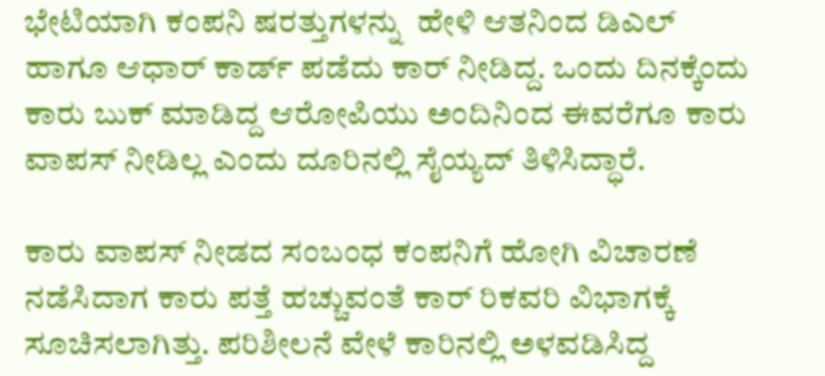ಭೇಟಿಯಾಗಿ ಕಂಪನಿ ಷರತ್ತುಗಳನ್ನು  ಹೇಳಿ ಆತನಿಂದ ಡಿಎಲ್ ಹಾಗೂ ಆಧಾರ್ ಕಾರ್ಡ್ ಪಡೆದು ಕಾರ್ ನೀಡಿದ್ದ. ಒಂದು ದಿನಕ್ಕೆಂದು ಕಾರು ಬುಕ್ ಮಾಡಿದ್ದ ಆರೋಪಿಯು ಅಂದಿನಿಂದ ಈವರೆಗೂ ಕಾರು ವಾಪಸ್ ನೀಡಿಲ್ಲ ಎಂದು ದೂರಿನಲ್ಲಿ ಸೈಯ್ಯದ್ ತಿಳಿಸಿದ್ಧಾರೆ.

ಕಾರು ವಾಪಸ್ ನೀಡದ ಸಂಬಂಧ ಕಂಪನಿಗೆ ಹೋಗಿ ವಿಚಾರಣೆ ನಡೆಸಿದಾಗ ಕಾರು ಪತ್ತೆ ಹಚ್ಚುವಂತೆ ಕಾರ್ ರಿಕವರಿ ವಿಭಾಗಕ್ಕೆ ಸೂಚಿಸಲಾಗಿತ್ತು. ಪರಿಶೀಲನೆ ವೇಳೆ ಕಾರಿನಲ್ಲಿ ಅಳವಡಿಸಿದ್ದ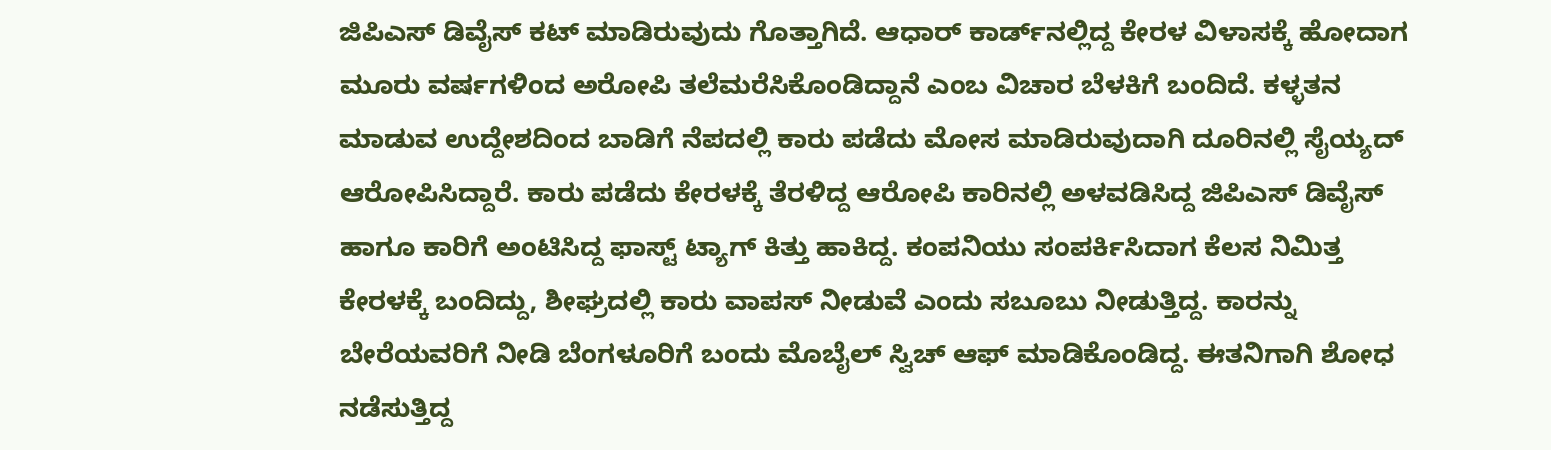ಜಿಪಿಎಸ್ ಡಿವೈಸ್ ಕಟ್ ಮಾಡಿರುವುದು ಗೊತ್ತಾಗಿದೆ. ಆಧಾರ್ ಕಾರ್ಡ್‌ನಲ್ಲಿದ್ದ ಕೇರಳ ವಿಳಾಸಕ್ಕೆ ಹೋದಾಗ ಮೂರು ವರ್ಷಗಳಿಂದ ಅರೋಪಿ ತಲೆಮರೆಸಿಕೊಂಡಿದ್ದಾನೆ ಎಂಬ ವಿಚಾರ ಬೆಳಕಿಗೆ ಬಂದಿದೆ. ಕಳ್ಳತನ ಮಾಡುವ ಉದ್ದೇಶದಿಂದ ಬಾಡಿಗೆ ನೆಪದಲ್ಲಿ ಕಾರು ಪಡೆದು ಮೋಸ ಮಾಡಿರುವುದಾಗಿ ದೂರಿನಲ್ಲಿ ಸೈಯ್ಯದ್ ಆರೋಪಿಸಿದ್ದಾರೆ. ಕಾರು ಪಡೆದು ಕೇರಳಕ್ಕೆ ತೆರಳಿದ್ದ ಆರೋಪಿ ಕಾರಿನಲ್ಲಿ ಅಳವಡಿಸಿದ್ದ ಜಿಪಿಎಸ್ ಡಿವೈಸ್ ಹಾಗೂ ಕಾರಿಗೆ ಅಂಟಿಸಿದ್ದ ಫಾಸ್ಟ್ ಟ್ಯಾಗ್ ಕಿತ್ತು ಹಾಕಿದ್ದ. ಕಂಪನಿಯು ಸಂಪರ್ಕಿಸಿದಾಗ ಕೆಲಸ ನಿಮಿತ್ತ ಕೇರಳಕ್ಕೆ ಬಂದಿದ್ದು, ಶೀಘ್ರದಲ್ಲಿ ಕಾರು ವಾಪಸ್ ನೀಡುವೆ ಎಂದು ಸಬೂಬು ನೀಡುತ್ತಿದ್ದ. ಕಾರನ್ನು ಬೇರೆಯವರಿಗೆ ನೀಡಿ ಬೆಂಗಳೂರಿಗೆ ಬಂದು ಮೊಬೈಲ್ ಸ್ವಿಚ್ ಆಫ್ ಮಾಡಿಕೊಂಡಿದ್ದ. ಈತನಿಗಾಗಿ ಶೋಧ ನಡೆಸುತ್ತಿದ್ದ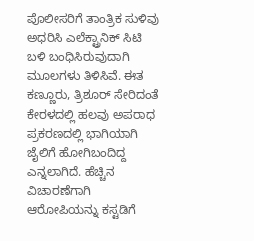ಪೊಲೀಸರಿಗೆ ತಾಂತ್ರಿಕ ಸುಳಿವು ಅಧರಿಸಿ ಎಲೆಕ್ಟ್ರಾನಿಕ್ ಸಿಟಿ ಬಳಿ ಬಂಧಿಸಿರುವುದಾಗಿ ಮೂಲಗಳು ತಿಳಿಸಿವೆ. ಈತ ಕಣ್ಣೂರು, ತ್ರಿಶೂರ್ ಸೇರಿದಂತೆ ಕೇರಳದಲ್ಲಿ ಹಲವು ಅಪರಾಧ ಪ್ರಕರಣದಲ್ಲಿ ಭಾಗಿಯಾಗಿ ಜೈಲಿಗೆ ಹೋಗಿಬಂದಿದ್ದ ಎನ್ನಲಾಗಿದೆ. ಹೆಚ್ಚಿನ ವಿಚಾರಣೆಗಾಗಿ ಆರೋಪಿಯನ್ನು ಕಸ್ಟಡಿಗೆ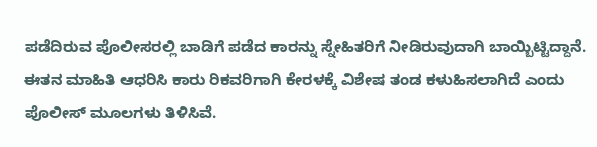ಪಡೆದಿರುವ ಪೊಲೀಸರಲ್ಲಿ ಬಾಡಿಗೆ ಪಡೆದ ಕಾರನ್ನು ಸ್ನೇಹಿತರಿಗೆ ನೀಡಿರುವುದಾಗಿ ಬಾಯ್ಬಿಟ್ಟಿದ್ದಾನೆ. ಈತನ ಮಾಹಿತಿ ಆಧರಿಸಿ ಕಾರು ರಿಕವರಿಗಾಗಿ ಕೇರಳಕ್ಕೆ ವಿಶೇಷ ತಂಡ ಕಳುಹಿಸಲಾಗಿದೆ ಎಂದು ಪೊಲೀಸ್ ಮೂಲಗಳು ತಿಳಿಸಿವೆ.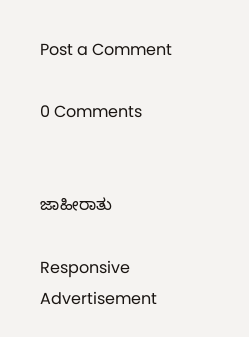Post a Comment

0 Comments


ಜಾಹೀರಾತು

Responsive Advertisement